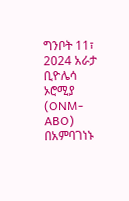ግንቦት 11፣ 2024 አራታ ቢዮሌሳ ኦሮሚያ (ONM-ABO)
በአምባገነኑ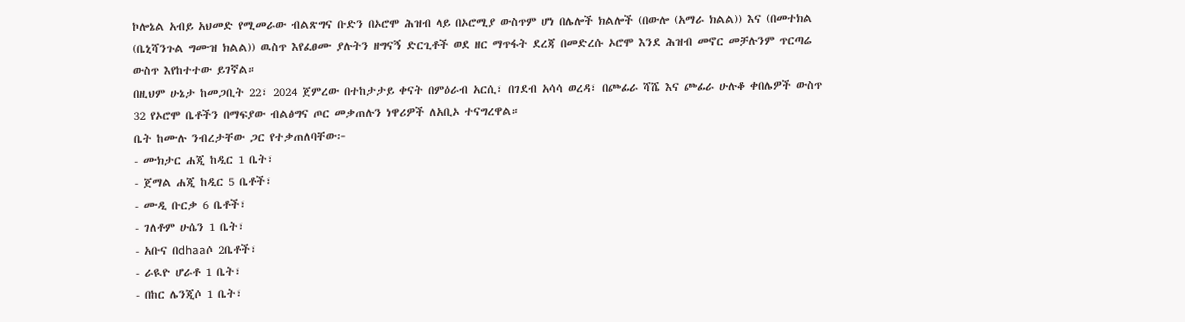ኮሎኔል አብይ አህመድ የሚመራው ብልጽግና ቡድን በኦሮሞ ሕዝብ ላይ በኦሮሚያ ውስጥም ሆነ በሌሎች ክልሎች (በውሎ (አማራ ክልል)) እና (በመተክል (ቤኒሻንጉል ግሙዝ ክልል)) ዉስጥ እየፈፀሙ ያሉትን ዘግናኝ ድርጊቶች ወደ ዘር ማጥፋት ደረጃ በመድረሱ ኦሮሞ እንደ ሕዝብ መኖር መቻሉንም ጥርጣሬ ውስጥ እየከተተው ይገኛል።
በዚህም ሁኔታ ከመጋቢት 22፣ 2024 ጀምረው በተከታታይ ቀናት በምዕራብ አርሲ፣ በገደብ አሳሳ ወረዳ፣ በጮፊራ ሻሼ እና ጮፊራ ሁሉቆ ቀበሌዎች ውስጥ 32 የኦሮሞ ቤቶችን በማፍያው ብልፅግና ጦር መቃጠሉን ነዋሪዎች ለአቢኦ ተናግረዋል።
ቤት ከሙሉ ንብረታቸው ጋር የተቃጠለባቸው፦
- ሙክታር ሐጂ ከዲር 1 ቤት፣
- ጀማል ሐጂ ከዲር 5 ቤቶች፣
- ሙዲ ቡርቃ 6 ቤቶች፣
- ገለቶም ሁሴን 1 ቤት፣
- አቡና በdhaaሶ 2ቤቶች፣
- ራዪዮ ሆራቶ 1 ቤት፣
- በከር ሌንጂሶ 1 ቤት፣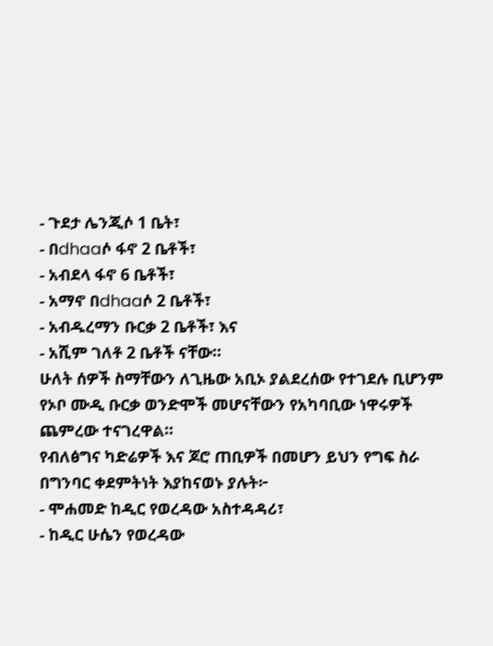- ጉደታ ሌንጂሶ 1 ቤት፣
- በdhaaሶ ፋኖ 2 ቤቶች፣
- አብደላ ፋኖ 6 ቤቶች፣
- አማኖ በdhaaሶ 2 ቤቶች፣
- አብዱረማን ቡርቃ 2 ቤቶች፣ እና
- አሺም ገለቶ 2 ቤቶች ናቸው።
ሁለት ሰዎች ስማቸውን ለጊዜው አቢኦ ያልደረሰው የተገደሉ ቢሆንም የኦቦ ሙዲ ቡርቃ ወንድሞች መሆናቸውን የአካባቢው ነዋሩዎች ጨምረው ተናገረዋል።
የብለፅግና ካድሬዎች እና ጆሮ ጠቢዎች በመሆን ይህን የግፍ ስራ በግንባር ቀደምትነት እያከናወኑ ያሉት፦
- ሞሐመድ ከዲር የወረዳው አስተዳዳሪ፣
- ከዲር ሁሴን የወረዳው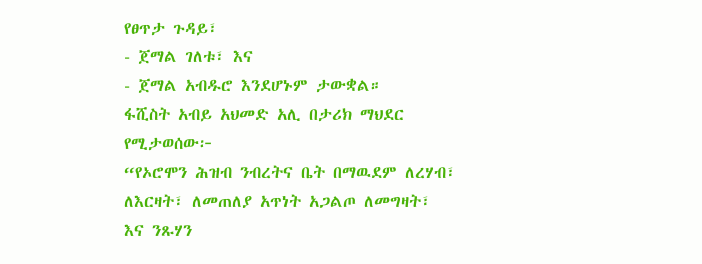የፀጥታ ጉዳይ፣
- ጀማል ገለቱ፣ እና
- ጀማል አብዱሮ እንደሆኑም ታውቋል።
ፋሺስት አብይ አህመድ አሊ በታሪክ ማህደር የሚታወሰው፦
“የኦሮሞን ሕዝብ ንብረትና ቤት በማዉደም ለረሃብ፣ ለእርዛት፣ ለመጠለያ አጥነት አጋልጦ ለመግዛት፣ እና ንጹሃን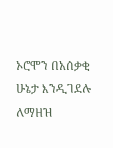ኦሮሞን በአሰቃቂ ሁኔታ እንዲገደሉ ለማዘዝ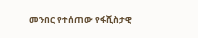መንበር የተሰጠው የፋሺስታዊ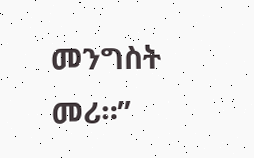መንግስት መሪ።”